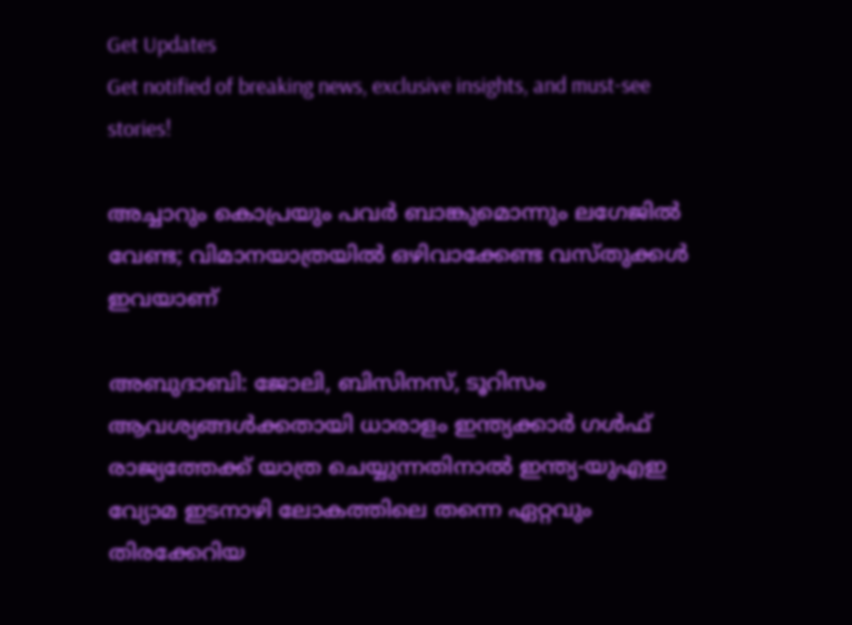Get Updates
Get notified of breaking news, exclusive insights, and must-see stories!

അച്ചാറും കൊപ്രയും പവര്‍ ബാങ്കുമൊന്നും ലഗേജില്‍ വേണ്ട; വിമാനയാത്രയില്‍ ഒഴിവാക്കേണ്ട വസ്തുക്കള്‍ ഇവയാണ്

അബുദാബി: ജോലി, ബിസിനസ്, ടൂറിസം ആവശ്യങ്ങള്‍ക്കതായി ധാരാളം ഇന്ത്യക്കാര്‍ ഗള്‍ഫ് രാജ്യത്തേക്ക് യാത്ര ചെയ്യുന്നതിനാല്‍ ഇന്ത്യ-യുഎഇ വ്യോമ ഇടനാഴി ലോകത്തിലെ തന്നെ ഏറ്റവും തിരക്കേറിയ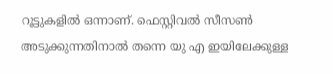റൂട്ടുകളില്‍ ഒന്നാണ്. ഫെസ്റ്റിവല്‍ സീസണ്‍ അടുക്കുന്നതിനാല്‍ തന്നെ യു എ ഇയിലേക്കുള്ള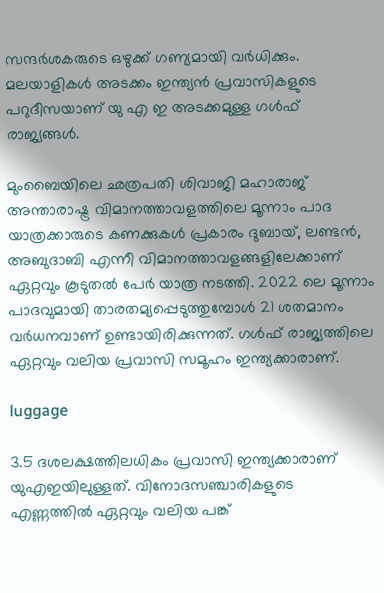സന്ദര്‍ശകരുടെ ഒഴുക്ക് ഗണ്യമായി വര്‍ധിക്കും. മലയാളികള്‍ അടക്കം ഇന്ത്യന്‍ പ്രവാസികളുടെ പറുദീസയാണ് യു എ ഇ അടക്കമുള്ള ഗള്‍ഫ് രാജ്യങ്ങള്‍.

മുംബൈയിലെ ഛത്രപതി ശിവാജി മഹാരാജ് അന്താരാഷ്ട്ര വിമാനത്താവളത്തിലെ മൂന്നാം പാദ യാത്രക്കാരുടെ കണക്കുകള്‍ പ്രകാരം ദുബായ്, ലണ്ടന്‍, അബുദാബി എന്നീ വിമാനത്താവളങ്ങളിലേക്കാണ് ഏറ്റവും കൂടുതല്‍ പേര്‍ യാത്ര നടത്തി. 2022 ലെ മൂന്നാം പാദവുമായി താരതമ്യപ്പെടുത്തുമ്പോള്‍ 21 ശതമാനം വര്‍ധനവാണ് ഉണ്ടായിരിക്കുന്നത്. ഗള്‍ഫ് രാജ്യത്തിലെ ഏറ്റവും വലിയ പ്രവാസി സമൂഹം ഇന്ത്യക്കാരാണ്.

luggage

3.5 ദശലക്ഷത്തിലധികം പ്രവാസി ഇന്ത്യക്കാരാണ് യുഎഇയിലുള്ളത്. വിനോദസഞ്ചാരികളുടെ എണ്ണത്തില്‍ ഏറ്റവും വലിയ പങ്ക്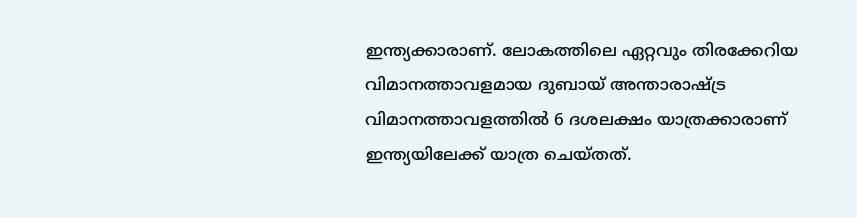ഇന്ത്യക്കാരാണ്. ലോകത്തിലെ ഏറ്റവും തിരക്കേറിയ വിമാനത്താവളമായ ദുബായ് അന്താരാഷ്ട്ര വിമാനത്താവളത്തില്‍ 6 ദശലക്ഷം യാത്രക്കാരാണ് ഇന്ത്യയിലേക്ക് യാത്ര ചെയ്തത്.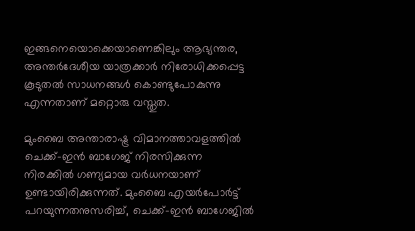ഇങ്ങനെയൊക്കെയാണെങ്കിലും ആഭ്യന്തര, അന്തര്‍ദേശീയ യാത്രക്കാര്‍ നിരോധിക്കപ്പെട്ട കൂടുതല്‍ സാധനങ്ങള്‍ കൊണ്ടുപോകുന്നു എന്നതാണ് മറ്റൊരു വസ്തുത.

മുംബൈ അന്താരാഷ്ട്ര വിമാനത്താവളത്തില്‍ ചെക്ക്-ഇന്‍ ബാഗേജ് നിരസിക്കുന്ന നിരക്കില്‍ ഗണ്യമായ വര്‍ധനയാണ് ഉണ്ടായിരിക്കുന്നത്. മുംബൈ എയര്‍പോര്‍ട്ട് പറയുന്നതനുസരിച്ച്, ചെക്ക്-ഇന്‍ ബാഗേജില്‍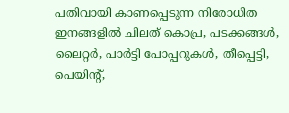പതിവായി കാണപ്പെടുന്ന നിരോധിത ഇനങ്ങളില്‍ ചിലത് കൊപ്ര, പടക്കങ്ങള്‍, ലൈറ്റര്‍, പാര്‍ട്ടി പോപ്പറുകള്‍, തീപ്പെട്ടി, പെയിന്റ്,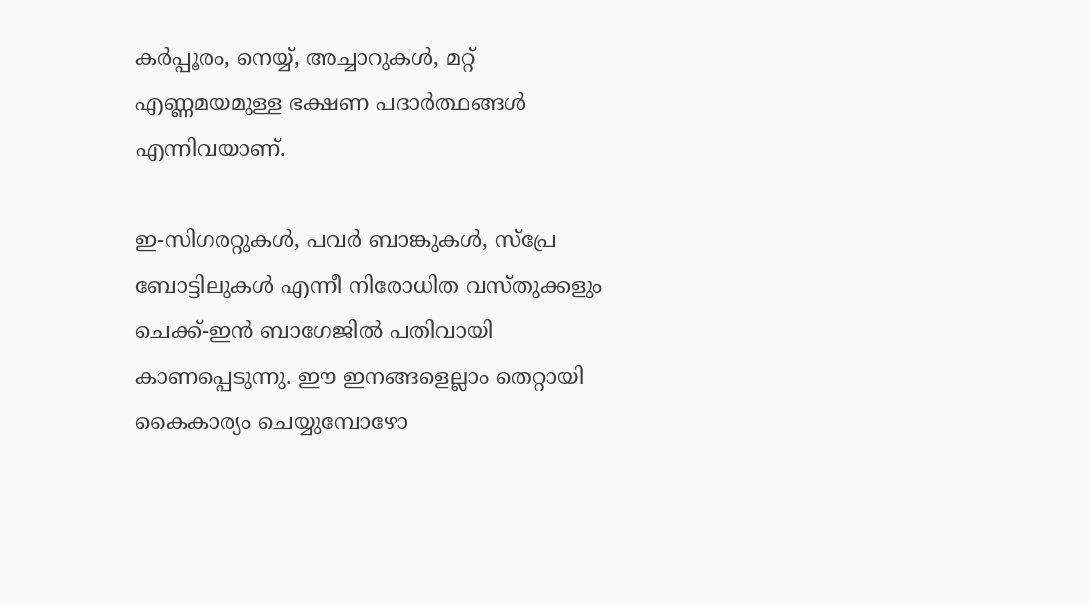കര്‍പ്പൂരം, നെയ്യ്, അച്ചാറുകള്‍, മറ്റ് എണ്ണമയമുള്ള ഭക്ഷണ പദാര്‍ത്ഥങ്ങള്‍ എന്നിവയാണ്.

ഇ-സിഗരറ്റുകള്‍, പവര്‍ ബാങ്കുകള്‍, സ്‌പ്രേ ബോട്ടിലുകള്‍ എന്നീ നിരോധിത വസ്തുക്കളും ചെക്ക്-ഇന്‍ ബാഗേജില്‍ പതിവായി കാണപ്പെടുന്നു. ഈ ഇനങ്ങളെല്ലാം തെറ്റായി കൈകാര്യം ചെയ്യുമ്പോഴോ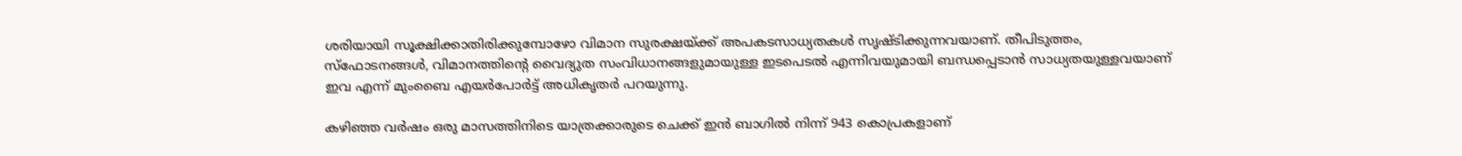ശരിയായി സൂക്ഷിക്കാതിരിക്കുമ്പോഴോ വിമാന സുരക്ഷയ്ക്ക് അപകടസാധ്യതകള്‍ സൃഷ്ടിക്കുന്നവയാണ്. തീപിടുത്തം, സ്‌ഫോടനങ്ങള്‍, വിമാനത്തിന്റെ വൈദ്യുത സംവിധാനങ്ങളുമായുള്ള ഇടപെടല്‍ എന്നിവയുമായി ബന്ധപ്പെടാന്‍ സാധ്യതയുള്ളവയാണ് ഇവ എന്ന് മുംബൈ എയര്‍പോര്‍ട്ട് അധികൃതര്‍ പറയുന്നു.

കഴിഞ്ഞ വര്‍ഷം ഒരു മാസത്തിനിടെ യാത്രക്കാരുടെ ചെക്ക് ഇന്‍ ബാഗില്‍ നിന്ന് 943 കൊപ്രകളാണ്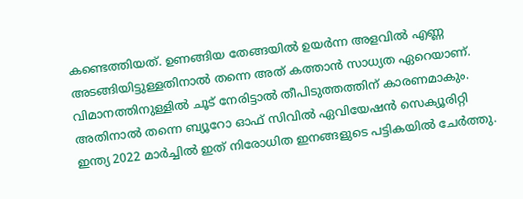കണ്ടെത്തിയത്. ഉണങ്ങിയ തേങ്ങയില്‍ ഉയര്‍ന്ന അളവില്‍ എണ്ണ അടങ്ങിയിട്ടുള്ളതിനാല്‍ തന്നെ അത് കത്താന്‍ സാധ്യത ഏറെയാണ്. വിമാനത്തിനുള്ളില്‍ ചൂട് നേരിട്ടാല്‍ തീപിടുത്തത്തിന് കാരണമാകും. അതിനാല്‍ തന്നെ ബ്യൂറോ ഓഫ് സിവില്‍ ഏവിയേഷന്‍ സെക്യൂരിറ്റി ഇന്ത്യ 2022 മാര്‍ച്ചില്‍ ഇത് നിരോധിത ഇനങ്ങളുടെ പട്ടികയില്‍ ചേര്‍ത്തു.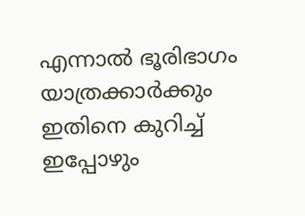എന്നാല്‍ ഭൂരിഭാഗം യാത്രക്കാര്‍ക്കും ഇതിനെ കുറിച്ച് ഇപ്പോഴും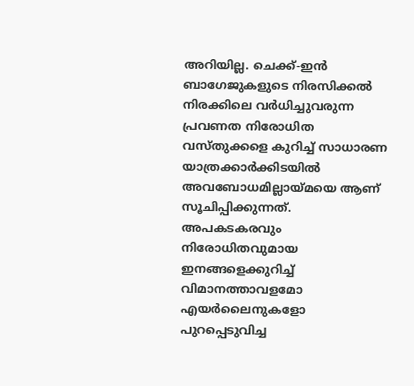അറിയില്ല. ചെക്ക്-ഇന്‍ ബാഗേജുകളുടെ നിരസിക്കല്‍ നിരക്കിലെ വര്‍ധിച്ചുവരുന്ന പ്രവണത നിരോധിത വസ്തുക്കളെ കുറിച്ച് സാധാരണ യാത്രക്കാര്‍ക്കിടയില്‍ അവബോധമില്ലായ്മയെ ആണ് സൂചിപ്പിക്കുന്നത്. അപകടകരവും നിരോധിതവുമായ ഇനങ്ങളെക്കുറിച്ച് വിമാനത്താവളമോ എയര്‍ലൈനുകളോ പുറപ്പെടുവിച്ച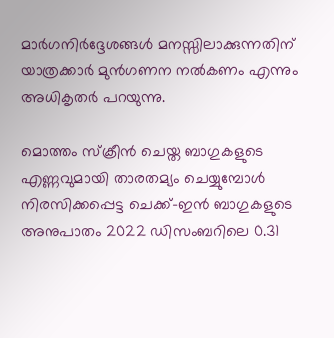മാര്‍ഗനിര്‍ദ്ദേശങ്ങള്‍ മനസ്സിലാക്കുന്നതിന് യാത്രക്കാര്‍ മുന്‍ഗണന നല്‍കണം എന്നും അധികൃതര്‍ പറയുന്നു.

മൊത്തം സ്‌ക്രീന്‍ ചെയ്ത ബാഗുകളുടെ എണ്ണവുമായി താരതമ്യം ചെയ്യുമ്പോള്‍ നിരസിക്കപ്പെട്ട ചെക്ക്-ഇന്‍ ബാഗുകളുടെ അനുപാതം 2022 ഡിസംബറിലെ 0.31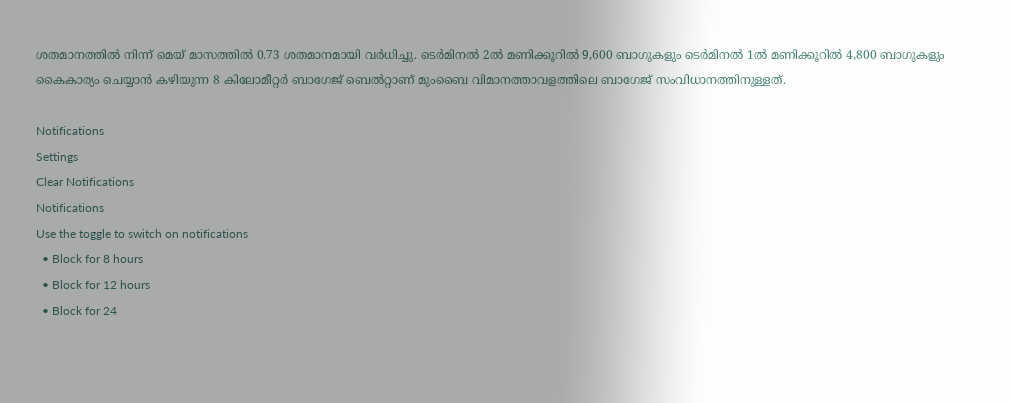ശതമാനത്തില്‍ നിന്ന് മെയ് മാസത്തില്‍ 0.73 ശതമാനമായി വര്‍ധിച്ചു. ടെര്‍മിനല്‍ 2ല്‍ മണിക്കൂറില്‍ 9,600 ബാഗുകളും ടെര്‍മിനല്‍ 1ല്‍ മണിക്കൂറില്‍ 4,800 ബാഗുകളും കൈകാര്യം ചെയ്യാന്‍ കഴിയുന്ന 8 കിലോമീറ്റര്‍ ബാഗേജ് ബെല്‍റ്റാണ് മുംബൈ വിമാനത്താവളത്തിലെ ബാഗേജ് സംവിധാനത്തിനുള്ളത്.

Notifications
Settings
Clear Notifications
Notifications
Use the toggle to switch on notifications
  • Block for 8 hours
  • Block for 12 hours
  • Block for 24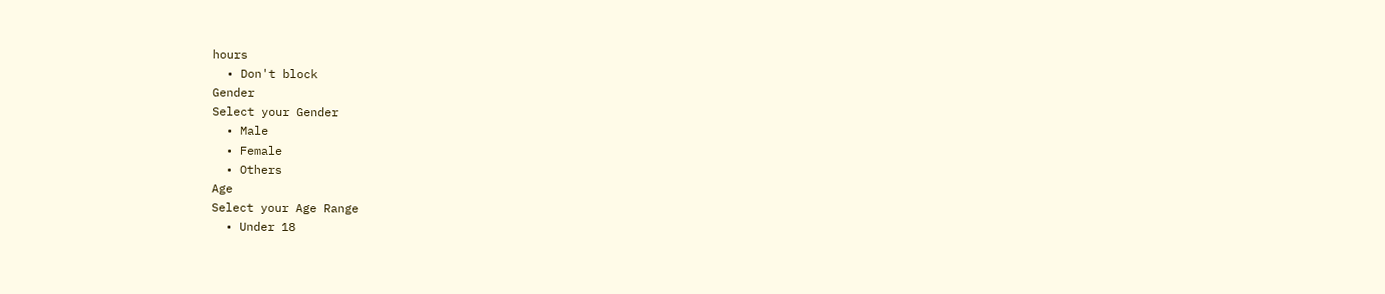hours
  • Don't block
Gender
Select your Gender
  • Male
  • Female
  • Others
Age
Select your Age Range
  • Under 18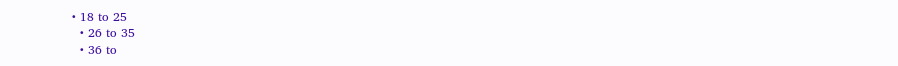• 18 to 25
  • 26 to 35
  • 36 to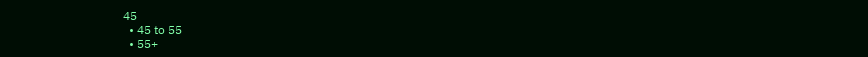45
  • 45 to 55
  • 55+